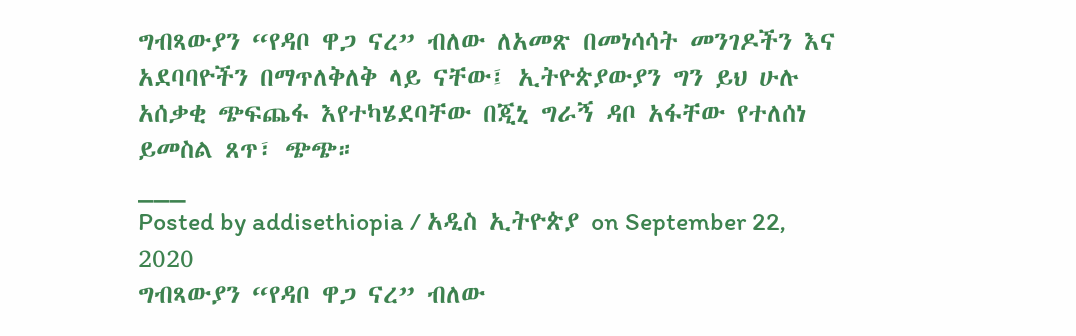ግብጻውያን “የዳቦ ዋጋ ናረ” ብለው ለአመጽ በመነሳሳት መንገዶችን እና አደባባዮችን በማጥለቅለቅ ላይ ናቸው፤ ኢትዮጵያውያን ግን ይህ ሁሉ አሰቃቂ ጭፍጨፋ እየተካሄደባቸው በጂኒ ግራኝ ዳቦ አፋቸው የተለሰነ ይመስል ጸጥ፣ ጭጭ።
___
Posted by addisethiopia / አዲስ ኢትዮጵያ on September 22, 2020
ግብጻውያን “የዳቦ ዋጋ ናረ” ብለው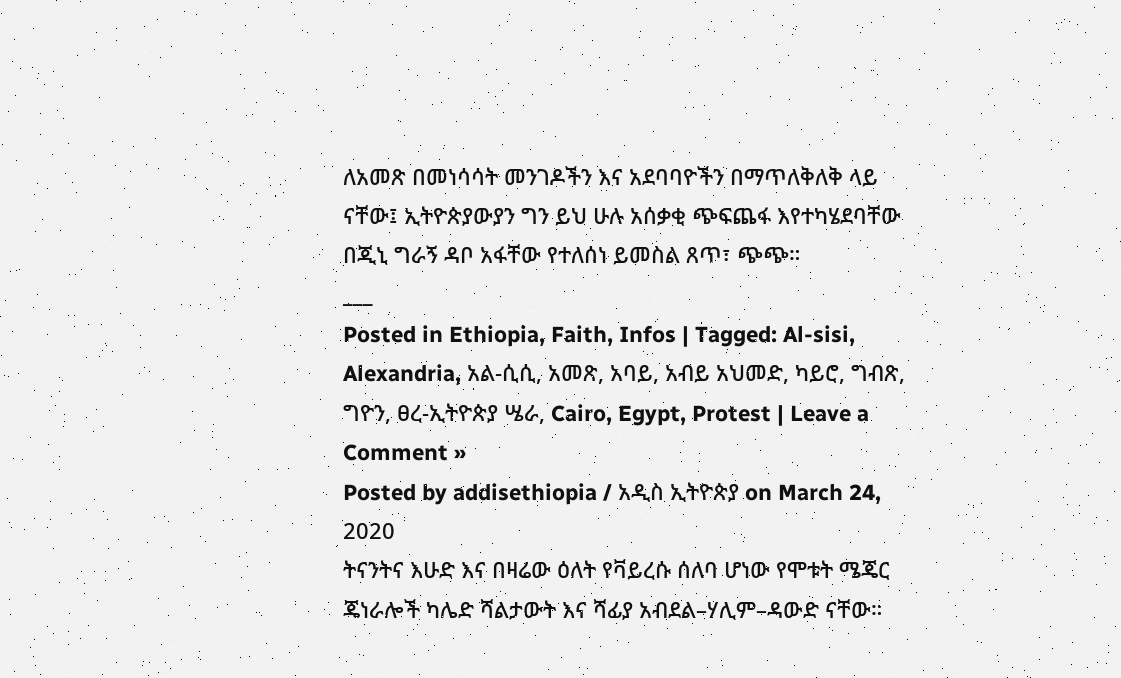ለአመጽ በመነሳሳት መንገዶችን እና አደባባዮችን በማጥለቅለቅ ላይ ናቸው፤ ኢትዮጵያውያን ግን ይህ ሁሉ አሰቃቂ ጭፍጨፋ እየተካሄደባቸው በጂኒ ግራኝ ዳቦ አፋቸው የተለሰነ ይመስል ጸጥ፣ ጭጭ።
___
Posted in Ethiopia, Faith, Infos | Tagged: Al-sisi, Alexandria, አል-ሲሲ, አመጽ, አባይ, አብይ አህመድ, ካይሮ, ግብጽ, ግዮን, ፀረ-ኢትዮጵያ ሤራ, Cairo, Egypt, Protest | Leave a Comment »
Posted by addisethiopia / አዲስ ኢትዮጵያ on March 24, 2020
ትናንትና እሁድ እና በዛሬው ዕለት የቫይረሱ ሰለባ ሆነው የሞቱት ሜጄር ጄነራሎች ካሌድ ሻልታውት እና ሻፊያ አብደል–ሃሊም–ዳውድ ናቸው።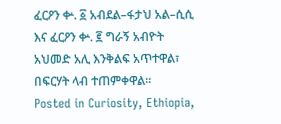ፈርዖን ቍ. ፩ አብደል–ፋታህ አል–ሲሲ እና ፈርዖን ቍ. ፪ ግራኝ አብዮት አህመድ አሊ እንቅልፍ አጥተዋል፣ በፍርሃት ላብ ተጠምቀዋል።
Posted in Curiosity, Ethiopia,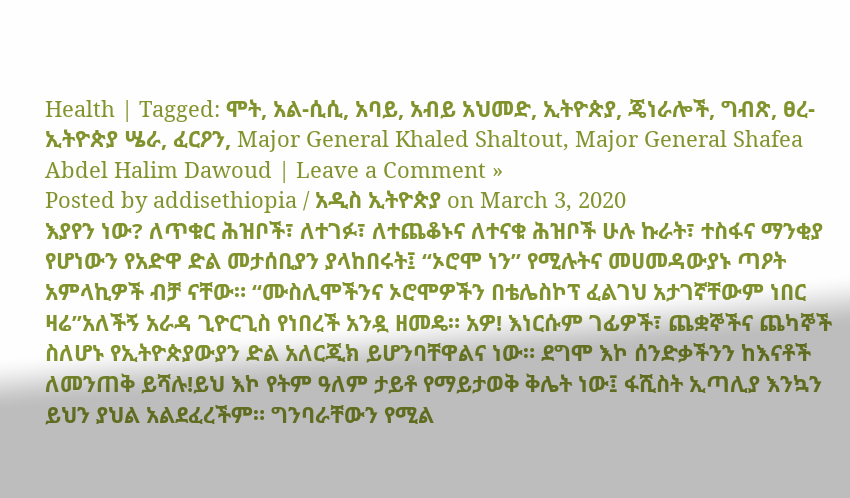Health | Tagged: ሞት, አል-ሲሲ, አባይ, አብይ አህመድ, ኢትዮጵያ, ጄነራሎች, ግብጽ, ፀረ-ኢትዮጵያ ሤራ, ፈርዖን, Major General Khaled Shaltout, Major General Shafea Abdel Halim Dawoud | Leave a Comment »
Posted by addisethiopia / አዲስ ኢትዮጵያ on March 3, 2020
እያየን ነው? ለጥቁር ሕዝቦች፣ ለተገፉ፣ ለተጨቆኑና ለተናቁ ሕዝቦች ሁሉ ኩራት፣ ተስፋና ማንቂያ የሆነውን የአድዋ ድል መታሰቢያን ያላከበሩት፤ “ኦሮሞ ነን” የሚሉትና መሀመዳውያኑ ጣዖት አምላኪዎች ብቻ ናቸው። “ሙስሊሞችንና ኦሮሞዎችን በቴሌስኮፕ ፈልገህ አታገኛቸውም ነበር ዛሬ”አለችኝ አራዳ ጊዮርጊስ የነበረች አንዷ ዘመዴ። አዎ! እነርሱም ገፊዎች፣ ጨቋኞችና ጨካኞች ስለሆኑ የኢትዮጵያውያን ድል አለርጂክ ይሆንባቸዋልና ነው። ደግሞ እኮ ሰንድቃችንን ከእናቶች ለመንጠቅ ይሻሉ!ይህ እኮ የትም ዓለም ታይቶ የማይታወቅ ቅሌት ነው፤ ፋሺስት ኢጣሊያ እንኳን ይህን ያህል አልደፈረችም። ግንባራቸውን የሚል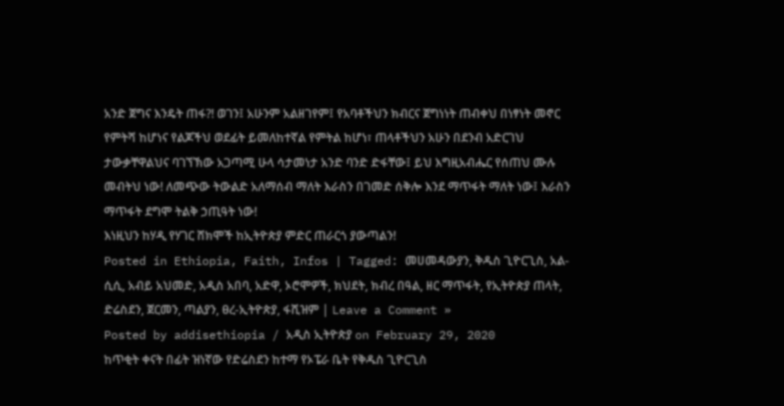አንድ ጀግና እንዴት ጠፋ?! ወገን፤ አሁንም አልዘገየም፤ የአባቶችህን ክብርና ጀግነነት ጠብቀህ በነፃነት መኖር የምትሻ ከሆነና የልጆችህ ወደፊት ይመለከተኛል የምትል ከሆነ፣ ጠላቶችህን አሁን በደንብ አድርገህ ታውቃቸዋልህና ባገኘኽው አጋጣሚ ሁላ ሳታመነታ አንድ ባንድ ድፋቸው፤ ይህ እግዚአብሔር የሰጠህ ሙሉ መብትህ ነው! ለመጭው ትውልድ አለማሰብ ማለት እራስን በገመድ ሰቅሎ እንደ ማጥፋት ማለት ነው፤ እራስን ማጥፋት ደግሞ ትልቅ ኃጢዓት ነው!
እነዚህን ከሃዲ የሃገር ሸክሞች ከኢትዮጵያ ምድር ጠራርጎ ያውጣልን!
Posted in Ethiopia, Faith, Infos | Tagged: መሀመዳውያን, ቅዱስ ጊዮርጊስ, አል-ሲሲ, አብይ አህመድ, አዲስ አበባ, አድዋ, ኦሮሞዎች, ክህደት, ክብረ በዓል, ዘር ማጥፋት, የኢትዮጵያ ጠላት, ድሬስደን, ጀርመን, ጣልያን, ፀረ-ኢትዮጵያ, ፋሺዝም | Leave a Comment »
Posted by addisethiopia / አዲስ ኢትዮጵያ on February 29, 2020
ከጥቂት ቀናት በፊት ዝነኛው የድሬስደን ከተማ የኦፔራ ቤት የቅዱስ ጊዮርጊስ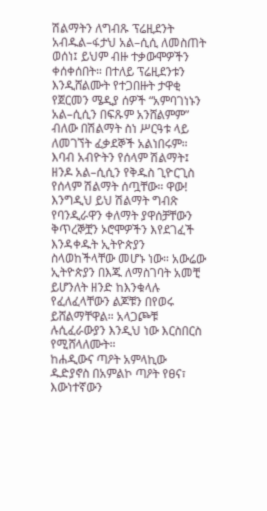ሽልማትን ለግብጹ ፕሬዚደንት አብዱል–ፋታህ አል–ሲሲ ለመስጠት ወሰነ፤ ይህም ብዙ ተቃውሞዎችን ቀሰቀሰበት። በተለይ ፕሬዚደንቱን እንዲሸልሙት የተጋበዙት ታዋቂ የጀርመን ሜዲያ ሰዎች “አምባገነኑን አል–ሲሲን በፍጹም አንሸልምም” ብለው በሽልማት ስነ ሥርዓቱ ላይ ለመገኘት ፈቃደኞች አልነበሩም።
እባብ አብዮትን የሰላም ሽልማት፤ ዘንዶ አል–ሲሲን የቅዱስ ጊዮርጊስ የሰላም ሽልማት ሰጧቸው። ዋው! እንግዲህ ይህ ሽልማት ግብጽ የባንዲራዋን ቀለማት ያዋሰቻቸውን ቅጥረኞቿን ኦሮሞዎችን እየደገፈች እንዳቀዱት ኢትዮጵያን ስላወከችላቸው መሆኑ ነው። አውሬው ኢትዮጵያን በእጁ ለማስገባት አመቺ ይሆንለት ዘንድ ከእንቁላሉ የፈለፈላቸውን ልጆቹን በየወሩ ይሸልማቸዋል። አላጋጮቹ ሉሲፈራውያን እንዲህ ነው እርስበርስ የሚሸላለሙት።
ከሐዲውና ጣዖት አምላኪው ዱድያኖስ በአምልኮ ጣዖት የፀና፣ እውነተኛውን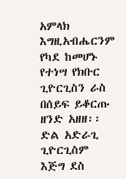አምላክ እግዚአብሔርንም የካደ ከመሆኑ የተነሣ የክቡር ጊዮርጊስን ራስ በሰይፍ ይቆርጡ ዘንድ አዘዘ፡፡ ድል አድራጊ ጊዮርጊስም እጅግ ደስ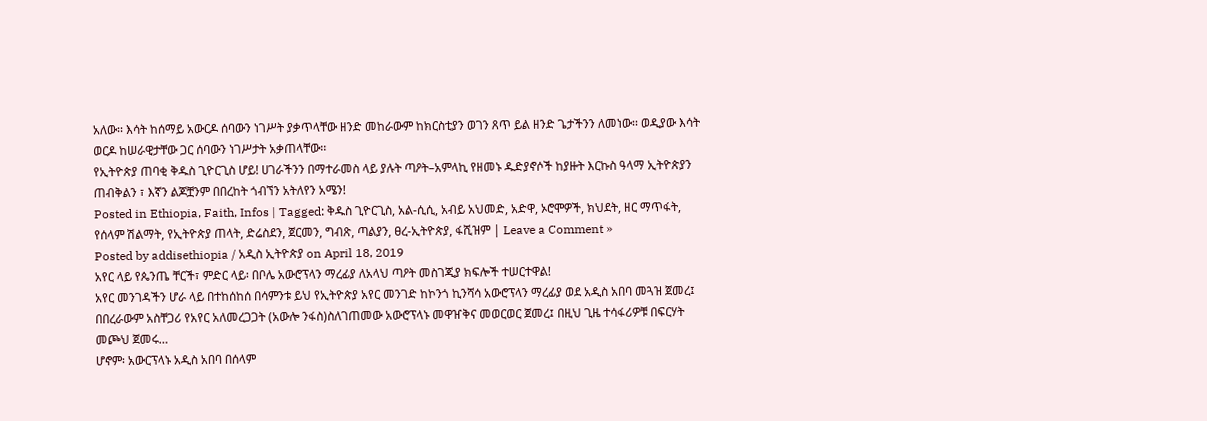አለው፡፡ እሳት ከሰማይ አውርዶ ሰባውን ነገሥት ያቃጥላቸው ዘንድ መከራውም ከክርስቲያን ወገን ጸጥ ይል ዘንድ ጌታችንን ለመነው፡፡ ወዲያው እሳት ወርዶ ከሠራዊታቸው ጋር ሰባውን ነገሥታት አቃጠላቸው፡፡
የኢትዮጵያ ጠባቂ ቅዱስ ጊዮርጊስ ሆይ! ሀገራችንን በማተራመስ ላይ ያሉት ጣዖት–አምላኪ የዘመኑ ዱድያኖሶች ከያዙት እርኩስ ዓላማ ኢትዮጵያን ጠብቅልን ፣ እኛን ልጆቿንም በበረከት ጎብኘን አትለየን አሜን!
Posted in Ethiopia, Faith, Infos | Tagged: ቅዱስ ጊዮርጊስ, አል-ሲሲ, አብይ አህመድ, አድዋ, ኦሮሞዎች, ክህደት, ዘር ማጥፋት, የሰላም ሽልማት, የኢትዮጵያ ጠላት, ድሬስደን, ጀርመን, ግብጽ, ጣልያን, ፀረ-ኢትዮጵያ, ፋሺዝም | Leave a Comment »
Posted by addisethiopia / አዲስ ኢትዮጵያ on April 18, 2019
አየር ላይ የጴንጤ ቸርች፣ ምድር ላይ፡ በቦሌ አውሮፕላን ማረፊያ ለአላህ ጣዖት መስገጂያ ክፍሎች ተሠርተዋል!
አየር መንገዳችን ሆራ ላይ በተከሰከሰ በሳምንቱ ይህ የኢትዮጵያ አየር መንገድ ከኮንጎ ኪንሻሳ አውሮፕላን ማረፊያ ወደ አዲስ አበባ መጓዝ ጀመረ፤ በበረራውም አስቸጋሪ የአየር አለመረጋጋት (አውሎ ንፋስ)ስለገጠመው አውሮፕላኑ መዋዠቅና መወርወር ጀመረ፤ በዚህ ጊዜ ተሳፋሪዎቹ በፍርሃት መጮህ ጀመሩ…
ሆኖም፡ አውርፕላኑ አዲስ አበባ በሰላም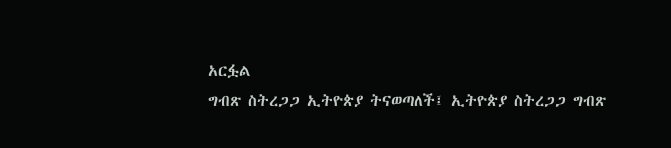አርፏል
ግብጽ ስትረጋጋ ኢትዮጵያ ትናወጣለች፤ ኢትዮጵያ ስትረጋጋ ግብጽ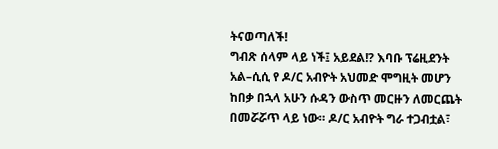ትናወጣለች!
ግብጽ ሰላም ላይ ነች፤ አይደል!? እባቡ ፕሬዚደንት አል–ሲሲ የ ዶ/ር አብዮት አህመድ ሞግዚት መሆን ከበቃ በኋላ አሁን ሱዳን ውስጥ መርዙን ለመርጨት በመሯሯጥ ላይ ነው። ዶ/ር አብዮት ግራ ተጋብቷል፣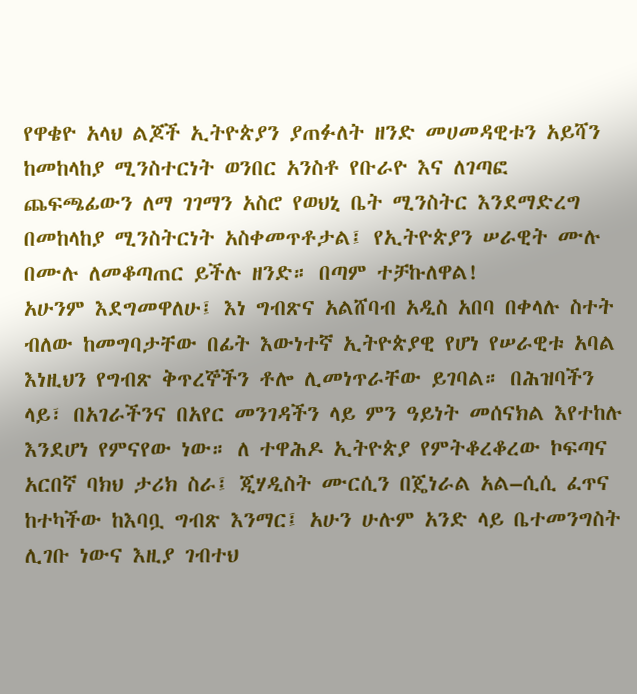የዋቄዮ አላህ ልጆች ኢትዮጵያን ያጠፉለት ዘንድ መሀመዳዊቱን አይሻን ከመከላከያ ሚንስተርነት ወንበር አንስቶ የቡራዮ እና ለገጣፎ ጨፍጫፊውን ለማ ገገማን አስሮ የወህኒ ቤት ሚንስትር እንደማድረግ በመከላከያ ሚንስትርነት አስቀመጥቶታል፤ የኢትዮጵያን ሠራዊት ሙሉ በሙሉ ለመቆጣጠር ይችሉ ዘንድ። በጣም ተቻኩለዋል!
አሁንም እደግመዋለሁ፤ እነ ግብጽና አልሸባብ አዲስ አበባ በቀላሉ ስተት ብለው ከመግባታቸው በፊት እውነተኛ ኢትዮጵያዊ የሆነ የሠራዊቱ አባል እነዚህን የግብጽ ቅጥረኞችን ቶሎ ሊመነጥራቸው ይገባል። በሕዝባችን ላይ፣ በአገራችንና በአየር መንገዳችን ላይ ምን ዓይነት መሰናክል እየተከሉ እንደሆነ የምናየው ነው። ለ ተዋሕዶ ኢትዮጵያ የምትቆረቆረው ኮፍጣና አርበኛ ባክህ ታሪክ ስራ፤ ጂሃዲስት ሙርሲን በጄነራል አል–ሲሲ ፈጥና ከተካችው ከእባቧ ግብጽ እንማር፤ አሁን ሁሉም አንድ ላይ ቤተመንግስት ሊገቡ ነውና እዚያ ገብተህ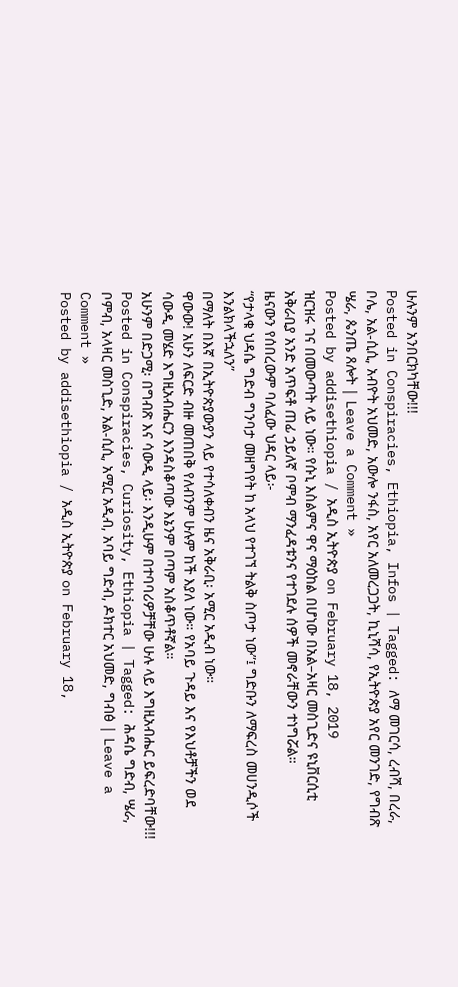ሁሉንም አንበርክካቸው!!!
Posted in Conspiracies, Ethiopia, Infos | Tagged: ለማ መገርሳ, ረብሻ, በረራ, ቦሌ, አል-ሲሲ, አብዮት አህመድ, አውሎ ንፋስ, አየር አለመረጋጋት, ኪኒሻሳ, የኢትዮጵያ አየር መንገድ, የግብጽ ሤራ, ጴንጤ ጸሎት | Leave a Comment »
Posted by addisethiopia / አዲስ ኢትዮጵያ on February 18, 2019
ዝርዝሩ ገና በመውጣት ላይ ነው። የሱኒ እስልምና ዋና ማዕከል በሆነው በአል–አዛር መስጊድና ዩኒቨርሲቲ አቅራቢያ አንድ አጥፍቶ ጠፊ ኃይለኛ ቦምብ ማንፈዳቱንና የተገደሉ ሰዎች መኖራቸውን ተነግሯል።
ዜናውን የሰበረውም ባለፈው ህዳር ላይ፦
“የታላቁ ህዳሴ ግድብ ግንባታ መዘግየት ከ አላህ የተገኘ ትልቅ ስጦታ ነው”፤ ግድቡን ለማፍረስ መሀንዲሶች እንልክላችኋለን”
በማለት በእኛ በኢትዮጵያውያን ላይ የተሳለቀብን ዜና አቅራቢ፡ አሚር አዲብ ነው።
ዋውው! አሁን ለፍርድ ብዙ መጠበቅ የለብንም ሁሉም ከች እያለ ነው። የአባይ ጉዳይ እና የእህቶቻችን ወደ ሳውዲ መሄድ እግዚአብሔርን እንዳስቆጣው እኔንም በጣም አስቆጥቶኛል።
አሁንም በድጋሚ፡ በግብጽ እና ሳውዲ ላይ፡ እንዲሁም በተባባሪዎቻቸው ሁሉ ላይ እግዚአብሔር ይፍረድባቸው!!!
Posted in Conspiracies, Curiosity, Ethiopia | Tagged: ሕዳሴ ግድብ, ሤራ, ቦምብ, አላዛር መስጊድ, አል-ሲሲ, አሚር አዲብ, አባይ ግድብ, ዶክተር አህመድ, ግብፅ | Leave a Comment »
Posted by addisethiopia / አዲስ ኢትዮጵያ on February 18,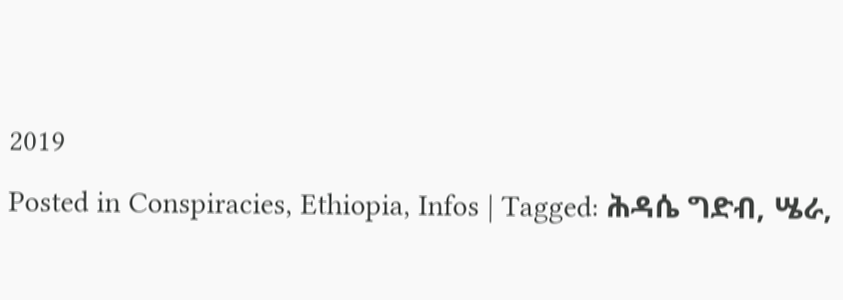2019
Posted in Conspiracies, Ethiopia, Infos | Tagged: ሕዳሴ ግድብ, ሤራ,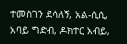ተመስገን ደሳለኝ, አል-ሲሲ, አባይ ግድብ, ዶክተር አብይ,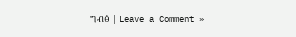ግብፅ | Leave a Comment »